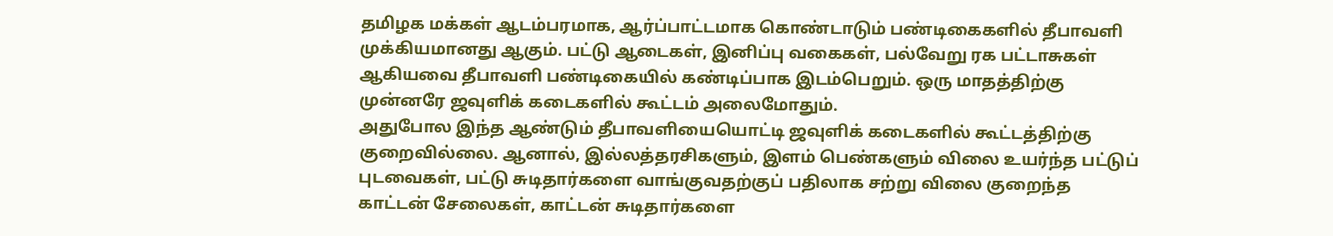தமிழக மக்கள் ஆடம்பரமாக, ஆர்ப்பாட்டமாக கொண்டாடும் பண்டிகைகளில் தீபாவளி முக்கியமானது ஆகும். பட்டு ஆடைகள், இனிப்பு வகைகள், பல்வேறு ரக பட்டாசுகள் ஆகியவை தீபாவளி பண்டிகையில் கண்டிப்பாக இடம்பெறும். ஒரு மாதத்திற்கு முன்னரே ஜவுளிக் கடைகளில் கூட்டம் அலைமோதும்.
அதுபோல இந்த ஆண்டும் தீபாவளியையொட்டி ஜவுளிக் கடைகளில் கூட்டத்திற்கு குறைவில்லை. ஆனால், இல்லத்தரசிகளும், இளம் பெண்களும் விலை உயர்ந்த பட்டுப் புடவைகள், பட்டு சுடிதார்களை வாங்குவதற்குப் பதிலாக சற்று விலை குறைந்த காட்டன் சேலைகள், காட்டன் சுடிதார்களை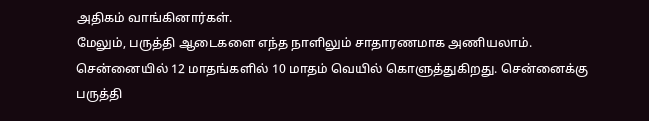அதிகம் வாங்கினார்கள்.
மேலும், பருத்தி ஆடைகளை எந்த நாளிலும் சாதாரணமாக அணியலாம். சென்னையில் 12 மாதங்களில் 10 மாதம் வெயில் கொளுத்துகிறது. சென்னைக்கு பருத்தி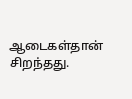ஆடைகள்தான் சிறந்தது.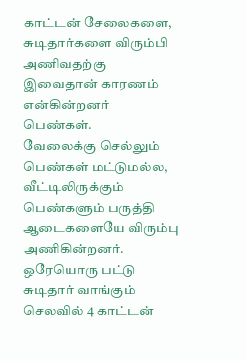காட்டன் சேலைகளை, சுடிதார்களை விரும்பி அணிவதற்கு இவைதான் காரணம் என்கின்றனர் பெண்கள்.
வேலைக்கு செல்லும் பெண்கள் மட்டுமல்ல, வீட்டிலிருக்கும் பெண்களும் பருத்தி ஆடைகளையே விரும்பு அணிகின்றனர். ஒரேயொரு பட்டு சுடிதார் வாங்கும் செலவில் 4 காட்டன்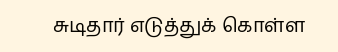சுடிதார் எடுத்துக் கொள்ள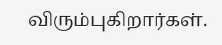விரும்புகிறார்கள்.